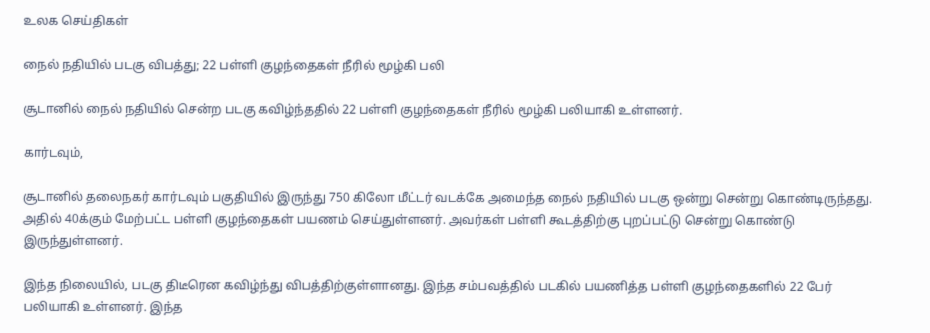உலக செய்திகள்

நைல் நதியில் படகு விபத்து; 22 பள்ளி குழந்தைகள் நீரில் மூழ்கி பலி

சூடானில் நைல் நதியில் சென்ற படகு கவிழ்ந்ததில் 22 பள்ளி குழந்தைகள் நீரில் மூழ்கி பலியாகி உள்ளனர்.

கார்டவும்,

சூடானில் தலைநகர் கார்டவும் பகுதியில் இருந்து 750 கிலோ மீட்டர் வடக்கே அமைந்த நைல் நதியில் படகு ஒன்று சென்று கொண்டிருந்தது. அதில் 40க்கும் மேற்பட்ட பள்ளி குழந்தைகள் பயணம் செய்துள்ளனர். அவர்கள் பள்ளி கூடத்திற்கு புறப்பட்டு சென்று கொண்டு இருந்துள்ளனர்.

இந்த நிலையில், படகு திடீரென கவிழ்ந்து விபத்திற்குள்ளானது. இந்த சம்பவத்தில் படகில் பயணித்த பள்ளி குழந்தைகளில் 22 பேர் பலியாகி உள்ளனர். இந்த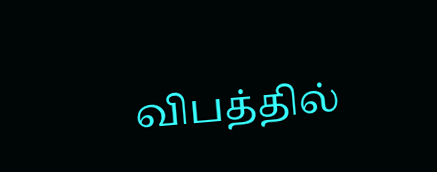விபத்தில்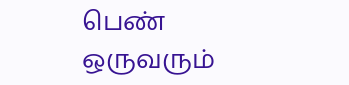பெண் ஒருவரும்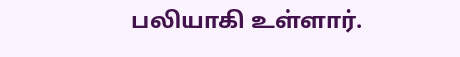பலியாகி உள்ளார்.